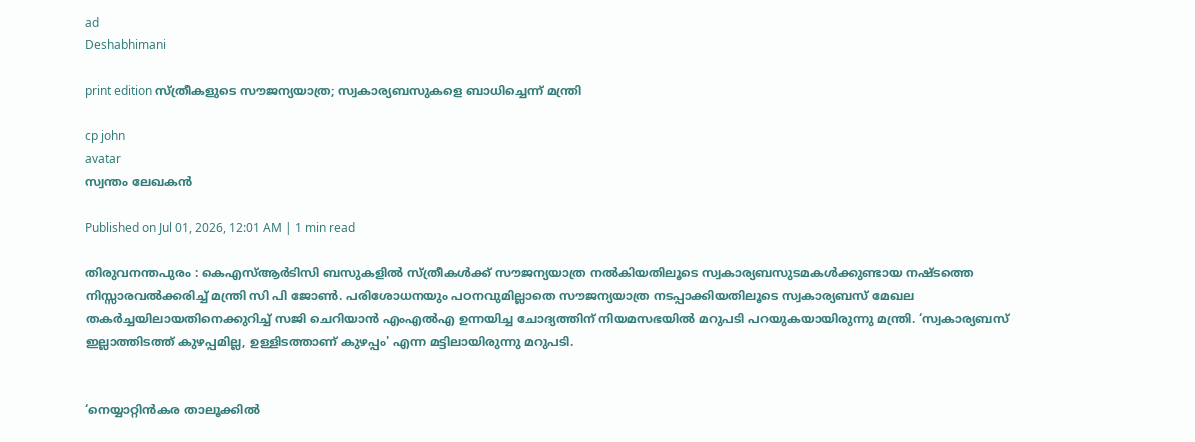ad
Deshabhimani

print edition സ്‌ത്രീകളുടെ സ‍ൗജന്യയാത്ര; സ്വകാര്യബസുകളെ ബാധിച്ചെന്ന്‌ മന്ത്രി

cp john
avatar
സ്വന്തം ലേഖകൻ

Published on Jul 01, 2026, 12:01 AM | 1 min read

തിരുവനന്തപുരം : കെഎസ്‌ആർടിസി ബസുകളിൽ സ്‌ത്രീകൾക്ക്‌ സ‍ൗജന്യയാത്ര നൽകിയതിലൂടെ സ്വകാര്യബസുടമകൾക്കുണ്ടായ നഷ്‌ടത്തെ നിസ്സാരവൽക്കരിച്ച്‌ മന്ത്രി സി പി ജോൺ. പരിശോധനയും പഠനവുമില്ലാതെ സ‍ൗജന്യയാത്ര നടപ്പാക്കിയതിലൂടെ സ്വകാര്യബസ്‌ മേഖല തകർച്ചയിലായതിനെക്കുറിച്ച്‌ സജി ചെറിയാൻ എംഎൽഎ ഉന്നയിച്ച ചോദ്യത്തിന്‌ നിയമസഭയിൽ മറുപടി പറയുകയായിരുന്നു മന്ത്രി. ‘സ്വകാര്യബസ്‌ ഇല്ലാത്തിടത്ത്‌ കുഴപ്പമില്ല, ഉള്ളിടത്താണ്‌ കുഴപ്പം' എന്ന മട്ടിലായിരുന്നു മറുപടി.


‘നെയ്യാറ്റിൻകര താലൂക്കിൽ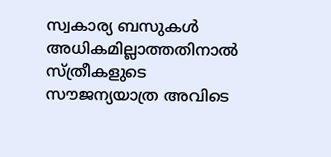സ്വകാര്യ ബസുകൾ അധികമില്ലാത്തതിനാൽ സ്‌ത്രീകളുടെ സ‍ൗജന്യയാത്ര അവിടെ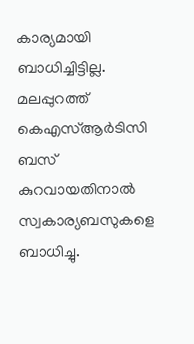കാര്യമായി ബാധിച്ചിട്ടില്ല. മലപ്പുറത്ത്‌ കെഎസ്‌ആർടിസി ബസ്‌ കുറവായതിനാൽ സ്വകാര്യബസുകളെ ബാധിച്ചു.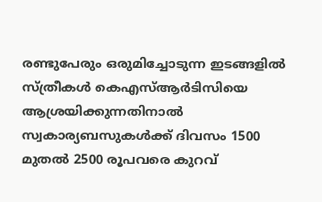രണ്ടുപേരും ഒരുമിച്ചോടുന്ന ഇടങ്ങളിൽ സ്‌ത്രീകൾ കെഎസ്‌ആർടിസിയെ ആശ്രയിക്കുന്നതിനാൽ സ്വകാര്യബസുകൾക്ക്‌ ദിവസം 1500 മുതൽ 2500 രൂപവരെ കുറവ്‌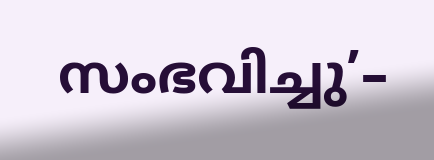സംഭവിച്ചു’–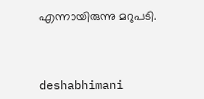എന്നായിരുന്നു മറുപടി.



deshabhimani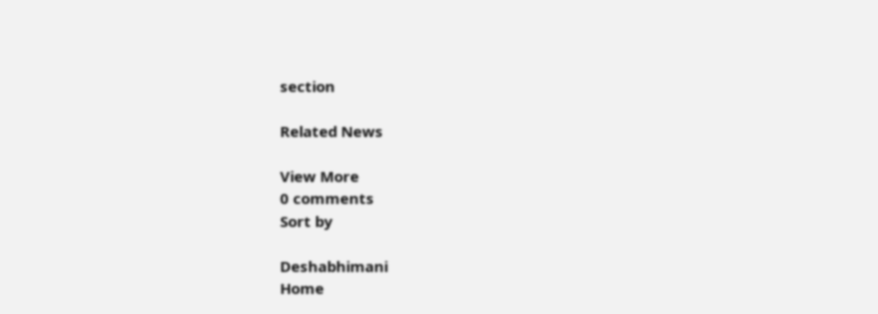section

Related News

View More
0 comments
Sort by

Deshabhimani
Home